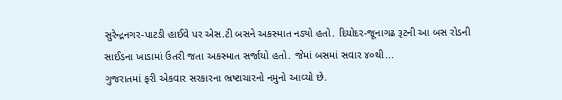સુરેન્દ્રનગર-પાટડી હાઈવે પર એસ.ટી બસને અકસ્માત નડ્યો હતો. દિયોદર-જૂનાગઢ રૂટની આ બસ રોડની સાઈડના ખાડામાં ઉતરી જતા અકસ્માત સર્જાયો હતો. જેમાં બસમાં સવાર ૪૦થી...
ગુજરાતમાં ફરી એકવાર સરકારના ભ્રષ્ટાચારનો નમુનો આવ્યો છે.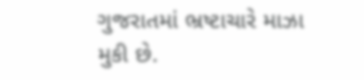ગુજરાતમાં ભ્રષ્ટાચારે માઝા મુકી છે.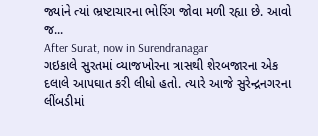જ્યાંને ત્યાં ભ્રષ્ટાચારના ભોરિંગ જોવા મળી રહ્યા છે. આવો જ...
After Surat, now in Surendranagar
ગઇકાલે સુરતમાં વ્યાજખોરના ત્રાસથી શેરબજારના એક દલાલે આપઘાત કરી લીધો હતો. ત્યારે આજે સુરેન્દ્રનગરના લીંબડીમાં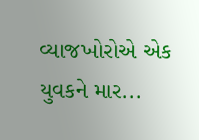વ્યાજખોરોએ એક યુવકને માર...